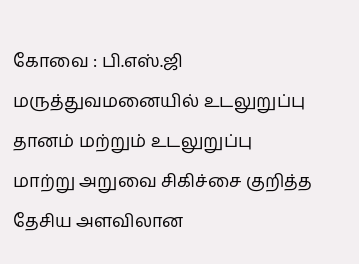கோவை : பி.எஸ்.ஜி மருத்துவமனையில் உடலுறுப்பு தானம் மற்றும் உடலுறுப்பு மாற்று அறுவை சிகிச்சை குறித்த தேசிய அளவிலான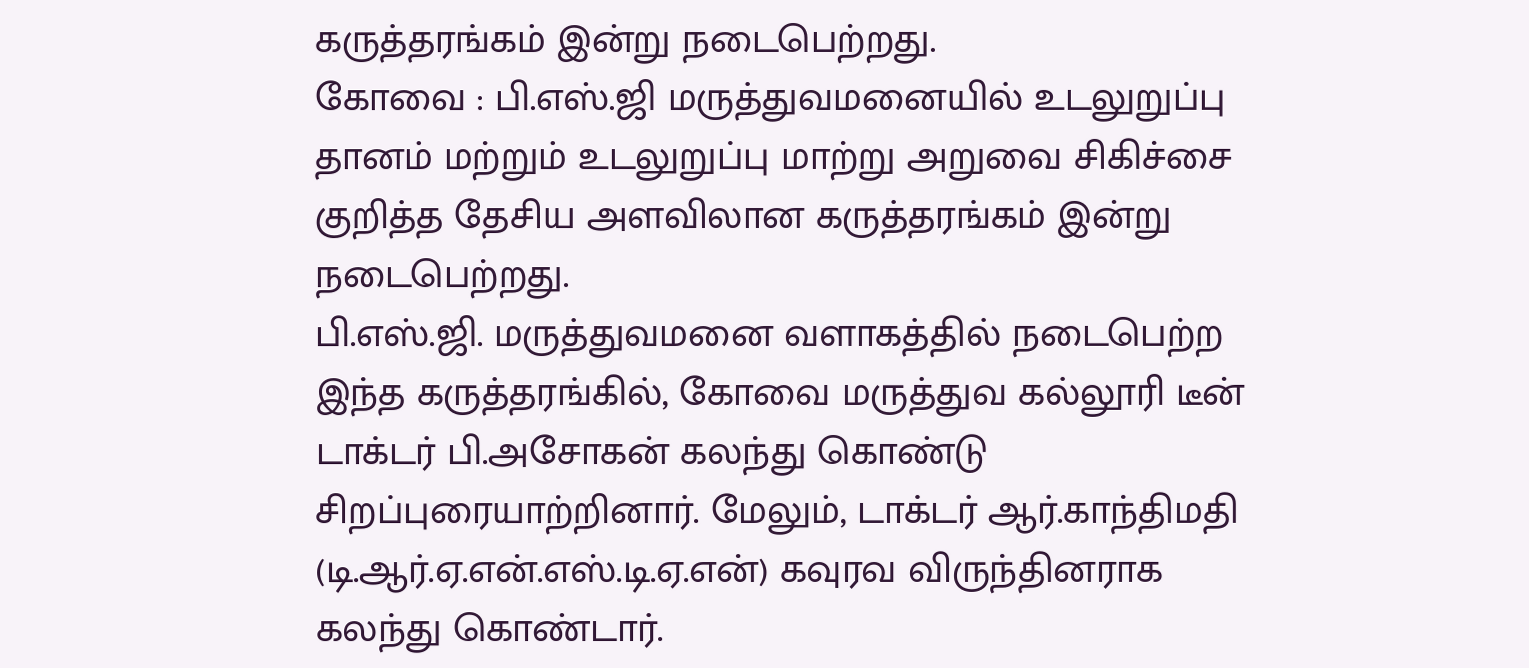கருத்தரங்கம் இன்று நடைபெற்றது.
கோவை : பி.எஸ்.ஜி மருத்துவமனையில் உடலுறுப்பு தானம் மற்றும் உடலுறுப்பு மாற்று அறுவை சிகிச்சை குறித்த தேசிய அளவிலான கருத்தரங்கம் இன்று நடைபெற்றது.
பி.எஸ்.ஜி. மருத்துவமனை வளாகத்தில் நடைபெற்ற இந்த கருத்தரங்கில், கோவை மருத்துவ கல்லூரி டீன் டாக்டர் பி.அசோகன் கலந்து கொண்டு சிறப்புரையாற்றினார். மேலும், டாக்டர் ஆர்.காந்திமதி (டி.ஆர்.ஏ.என்.எஸ்.டி.ஏ.என்) கவுரவ விருந்தினராக கலந்து கொண்டார்.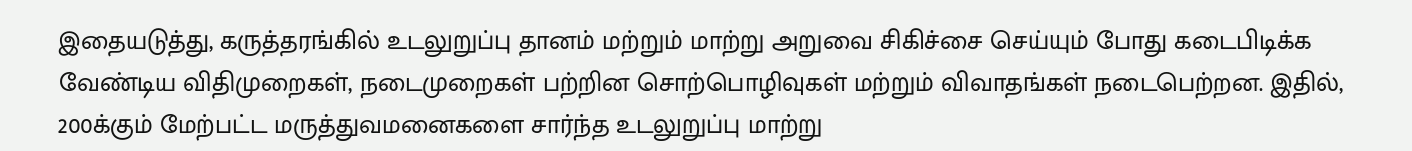இதையடுத்து, கருத்தரங்கில் உடலுறுப்பு தானம் மற்றும் மாற்று அறுவை சிகிச்சை செய்யும் போது கடைபிடிக்க வேண்டிய விதிமுறைகள், நடைமுறைகள் பற்றின சொற்பொழிவுகள் மற்றும் விவாதங்கள் நடைபெற்றன. இதில், 200க்கும் மேற்பட்ட மருத்துவமனைகளை சார்ந்த உடலுறுப்பு மாற்று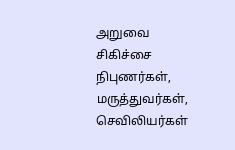அறுவை சிகிச்சை நிபுணர்கள், மருத்துவர்கள், செவிலியர்கள்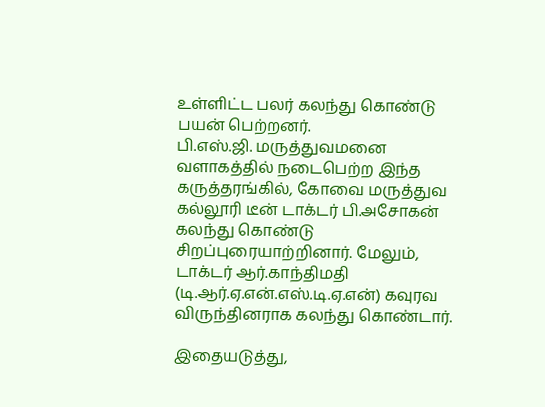உள்ளிட்ட பலர் கலந்து கொண்டு பயன் பெற்றனர்.
பி.எஸ்.ஜி. மருத்துவமனை வளாகத்தில் நடைபெற்ற இந்த கருத்தரங்கில், கோவை மருத்துவ கல்லூரி டீன் டாக்டர் பி.அசோகன் கலந்து கொண்டு சிறப்புரையாற்றினார். மேலும், டாக்டர் ஆர்.காந்திமதி (டி.ஆர்.ஏ.என்.எஸ்.டி.ஏ.என்) கவுரவ விருந்தினராக கலந்து கொண்டார்.

இதையடுத்து,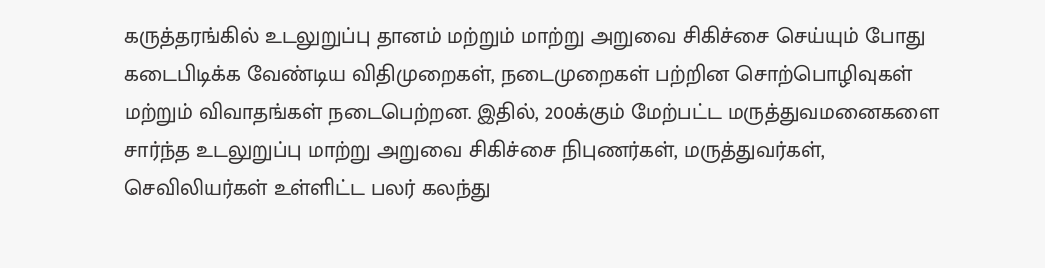கருத்தரங்கில் உடலுறுப்பு தானம் மற்றும் மாற்று அறுவை சிகிச்சை செய்யும் போது கடைபிடிக்க வேண்டிய விதிமுறைகள், நடைமுறைகள் பற்றின சொற்பொழிவுகள் மற்றும் விவாதங்கள் நடைபெற்றன. இதில், 200க்கும் மேற்பட்ட மருத்துவமனைகளை சார்ந்த உடலுறுப்பு மாற்று அறுவை சிகிச்சை நிபுணர்கள், மருத்துவர்கள், செவிலியர்கள் உள்ளிட்ட பலர் கலந்து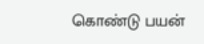கொண்டு பயன்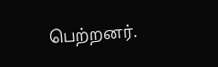பெற்றனர்.